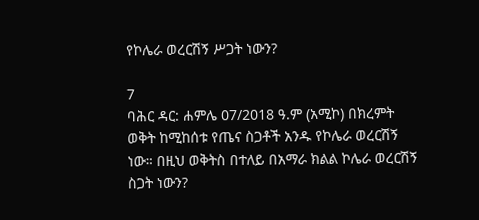የኮሌራ ወረርሽኝ ሥጋት ነውን?

7
ባሕር ዳር: ሐምሌ 07/2018 ዓ.ም (አሚኮ) በክረምት ወቅት ከሚከሰቱ የጤና ስጋቶች አንዱ የኮሌራ ወረርሽኝ ነው። በዚህ ወቅትስ በተለይ በአማራ ክልል ኮሌራ ወረርሽኝ ስጋት ነውን?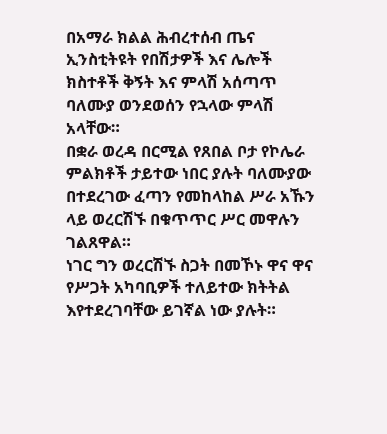በአማራ ክልል ሕብረተሰብ ጤና ኢንስቲትዩት የበሽታዎች እና ሌሎች ክስተቶች ቅኝት እና ምላሽ አሰጣጥ ባለሙያ ወንደወሰን የኋላው ምላሽ አላቸው።
በቋራ ወረዳ በርሚል የጸበል ቦታ የኮሌራ ምልክቶች ታይተው ነበር ያሉት ባለሙያው በተደረገው ፈጣን የመከላከል ሥራ አኹን ላይ ወረርሽኙ በቁጥጥር ሥር መዋሉን ገልጸዋል።
ነገር ግን ወረርሽኙ ስጋት በመኾኑ ዋና ዋና የሥጋት አካባቢዎች ተለይተው ክትትል እየተደረገባቸው ይገኛል ነው ያሉት።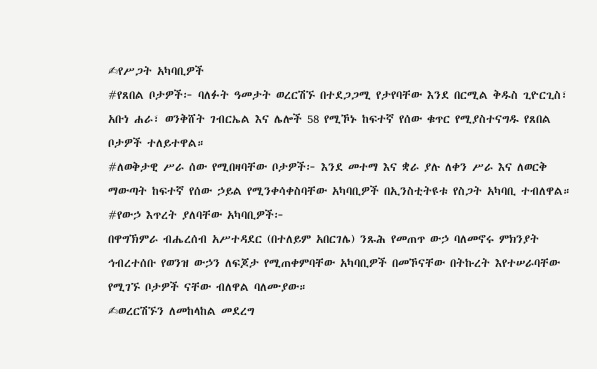✍የሥጋት አካባቢዎች
#የጸበል ቦታዎች፦ ባለፉት ዓመታት ወረርሽኙ በተደጋጋሚ የታየባቸው እንደ በርሚል ቅዱስ ጊዮርጊስ፣ አቡነ ሐራ፣ ወንቅሸት ገብርኤል እና ሌሎች 58 የሚኾኑ ከፍተኛ የሰው ቁጥር የሚያስተናግዱ የጸበል ቦታዎች ተለይተዋል።
#ለወቅታዊ ሥራ ሰው የሚበዛባቸው ቦታዎች፦ እንደ መተማ እና ቋራ ያሉ ለቀን ሥራ እና ለወርቅ ማውጣት ከፍተኛ የሰው ኃይል የሚንቀሳቀስባቸው አካባቢዎች በኢንስቲትዩቱ የስጋት አካባቢ ተብለዋል።
#የውኃ እጥረት ያለባቸው አካባቢዎች፦
በዋግኽምራ ብሔረሰብ አሥተዳደር (በተለይም አበርገሌ) ንጹሕ የመጠጥ ውኃ ባለመኖሩ ምክንያት ኅብረተሰቡ የወንዝ ውኃን ለፍጆታ የሚጠቀምባቸው አካባቢዎች በመኾናቸው በትኩረት እየተሠራባቸው የሚገኙ ቦታዎች ናቸው ብለዋል ባለሙያው።
✍ወረርሽኙን ለመከላከል መደረግ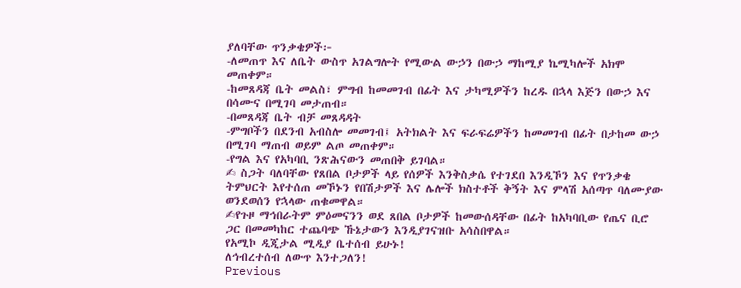ያለባቸው ጥንቃቄዎች፦
-ለመጠጥ እና ለቤት ውስጥ አገልግሎት የሚውል ውኃን በውኃ ማከሚያ ኬሚካሎች አክሞ መጠቀም።
-ከመጸዳጃ ቤት መልስ፣ ምግብ ከመመገብ በፊት እና ታካሚዎችን ከረዱ በኋላ እጅን በውኃ እና በሳሙና በሚገባ መታጠብ።
-በመጸዳጃ ቤት ብቻ መጸዳዳት
-ምግቦችን በደንብ አብስሎ መመገብ፤ አትክልት እና ፍራፍሬዎችን ከመመገብ በፊት በታከመ ውኃ በሚገባ ማጠብ ወይም ልጦ መጠቀም።
-የግል እና የአካባቢ ንጽሕናውን መጠበቅ ይገባል።
✍ ስጋት ባለባቸው የጸበል ቦታዎች ላይ የሰዎች እንቅስቃሴ የተገደበ እንዲኾን እና የጥንቃቄ ትምህርት እየተሰጠ መኾኑን የበሽታዎች እና ሌሎች ክስተቶች ቅኝት እና ምላሽ አሰጣጥ ባለሙያው ወንደወሰን የኋላው ጠቁመዋል።
✍የጉዞ ማኅበራትም ምዕመናንን ወደ ጸበል ቦታዎች ከመውሰዳቸው በፊት ከአካባቢው የጤና ቢሮ ጋር በመመካከር ተጨባጭ ኹኔታውን እንዲያገናዝቡ አሳስበዋል።
የአሚኮ ዲጂታል ሚዲያ ቤተሰብ ይሁኑ!
ለኅብረተሰብ ለውጥ እንተጋለን!
Previous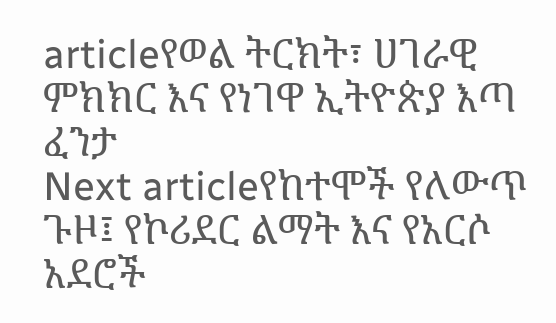articleየወል ትርክት፣ ሀገራዊ ምክክር እና የነገዋ ኢትዮጵያ እጣ ፈንታ
Next articleየከተሞች የለውጥ ጉዞ፤ የኮሪደር ልማት እና የአርሶ አደሮች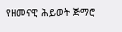የዘመናዊ ሕይወት ጅማሮ